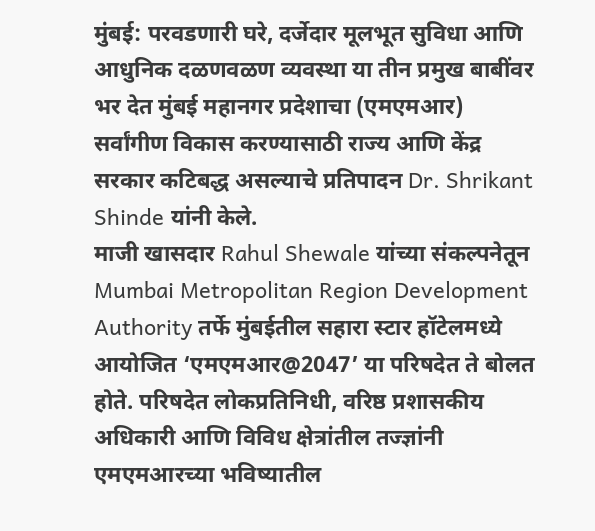मुंबई: परवडणारी घरे, दर्जेदार मूलभूत सुविधा आणि आधुनिक दळणवळण व्यवस्था या तीन प्रमुख बाबींवर भर देत मुंबई महानगर प्रदेशाचा (एमएमआर) सर्वांगीण विकास करण्यासाठी राज्य आणि केंद्र सरकार कटिबद्ध असल्याचे प्रतिपादन Dr. Shrikant Shinde यांनी केले.
माजी खासदार Rahul Shewale यांच्या संकल्पनेतून Mumbai Metropolitan Region Development Authority तर्फे मुंबईतील सहारा स्टार हॉटेलमध्ये आयोजित ‘एमएमआर@2047’ या परिषदेत ते बोलत होते. परिषदेत लोकप्रतिनिधी, वरिष्ठ प्रशासकीय अधिकारी आणि विविध क्षेत्रांतील तज्ज्ञांनी एमएमआरच्या भविष्यातील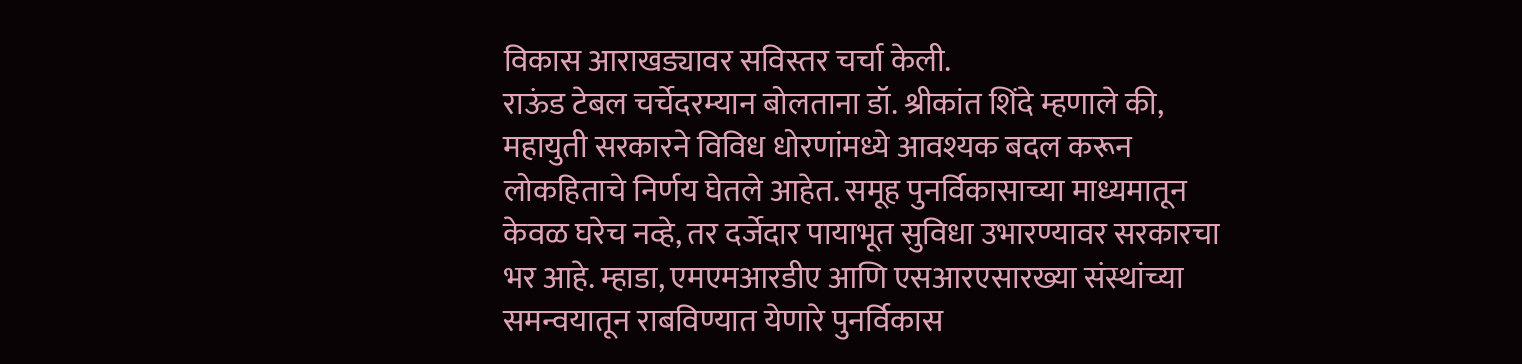विकास आराखड्यावर सविस्तर चर्चा केली.
राऊंड टेबल चर्चेदरम्यान बोलताना डॉ. श्रीकांत शिंदे म्हणाले की, महायुती सरकारने विविध धोरणांमध्ये आवश्यक बदल करून लोकहिताचे निर्णय घेतले आहेत. समूह पुनर्विकासाच्या माध्यमातून केवळ घरेच नव्हे, तर दर्जेदार पायाभूत सुविधा उभारण्यावर सरकारचा भर आहे. म्हाडा, एमएमआरडीए आणि एसआरएसारख्या संस्थांच्या समन्वयातून राबविण्यात येणारे पुनर्विकास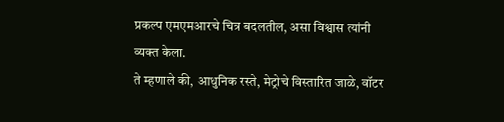प्रकल्प एमएमआरचे चित्र बदलतील, असा विश्वास त्यांनी व्यक्त केला.
ते म्हणाले की, आधुनिक रस्ते, मेट्रोचे विस्तारित जाळे, वॉटर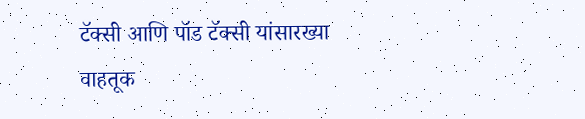टॅक्सी आणि पॉड टॅक्सी यांसारख्या वाहतूक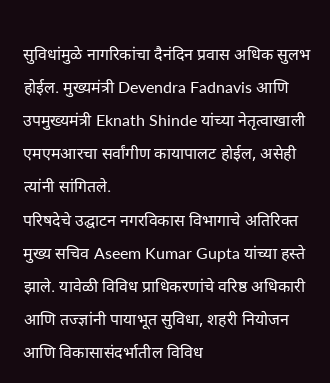सुविधांमुळे नागरिकांचा दैनंदिन प्रवास अधिक सुलभ होईल. मुख्यमंत्री Devendra Fadnavis आणि उपमुख्यमंत्री Eknath Shinde यांच्या नेतृत्वाखाली एमएमआरचा सर्वांगीण कायापालट होईल, असेही त्यांनी सांगितले.
परिषदेचे उद्घाटन नगरविकास विभागाचे अतिरिक्त मुख्य सचिव Aseem Kumar Gupta यांच्या हस्ते झाले. यावेळी विविध प्राधिकरणांचे वरिष्ठ अधिकारी आणि तज्ज्ञांनी पायाभूत सुविधा, शहरी नियोजन आणि विकासासंदर्भातील विविध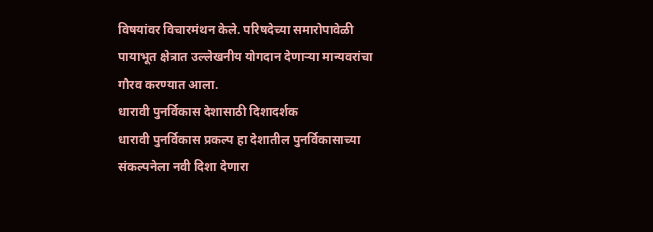विषयांवर विचारमंथन केले. परिषदेच्या समारोपावेळी पायाभूत क्षेत्रात उल्लेखनीय योगदान देणाऱ्या मान्यवरांचा गौरव करण्यात आला.
धारावी पुनर्विकास देशासाठी दिशादर्शक
धारावी पुनर्विकास प्रकल्प हा देशातील पुनर्विकासाच्या संकल्पनेला नवी दिशा देणारा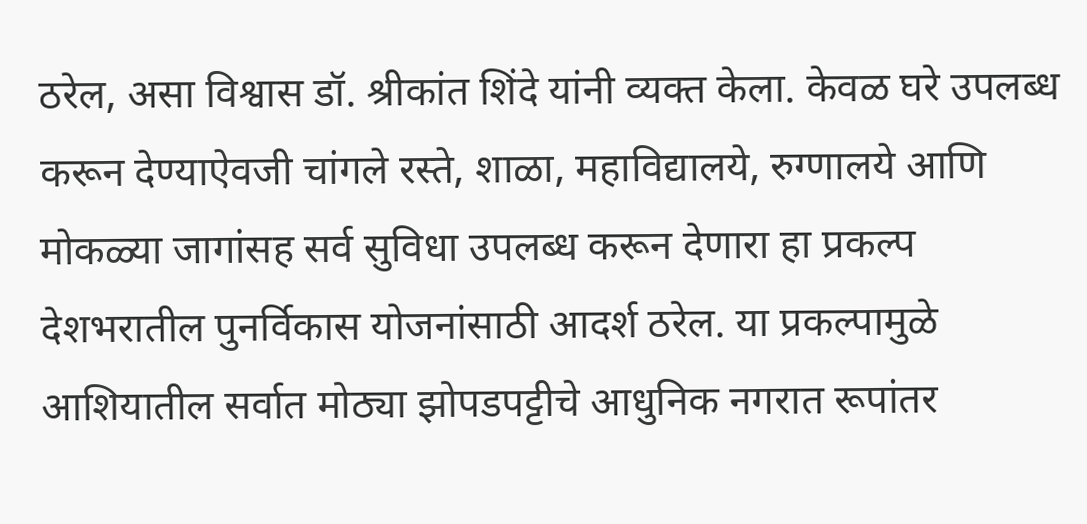ठरेल, असा विश्वास डॉ. श्रीकांत शिंदे यांनी व्यक्त केला. केवळ घरे उपलब्ध करून देण्याऐवजी चांगले रस्ते, शाळा, महाविद्यालये, रुग्णालये आणि मोकळ्या जागांसह सर्व सुविधा उपलब्ध करून देणारा हा प्रकल्प देशभरातील पुनर्विकास योजनांसाठी आदर्श ठरेल. या प्रकल्पामुळे आशियातील सर्वात मोठ्या झोपडपट्टीचे आधुनिक नगरात रूपांतर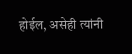होईल, असेही त्यांनी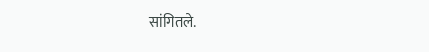सांगितले.